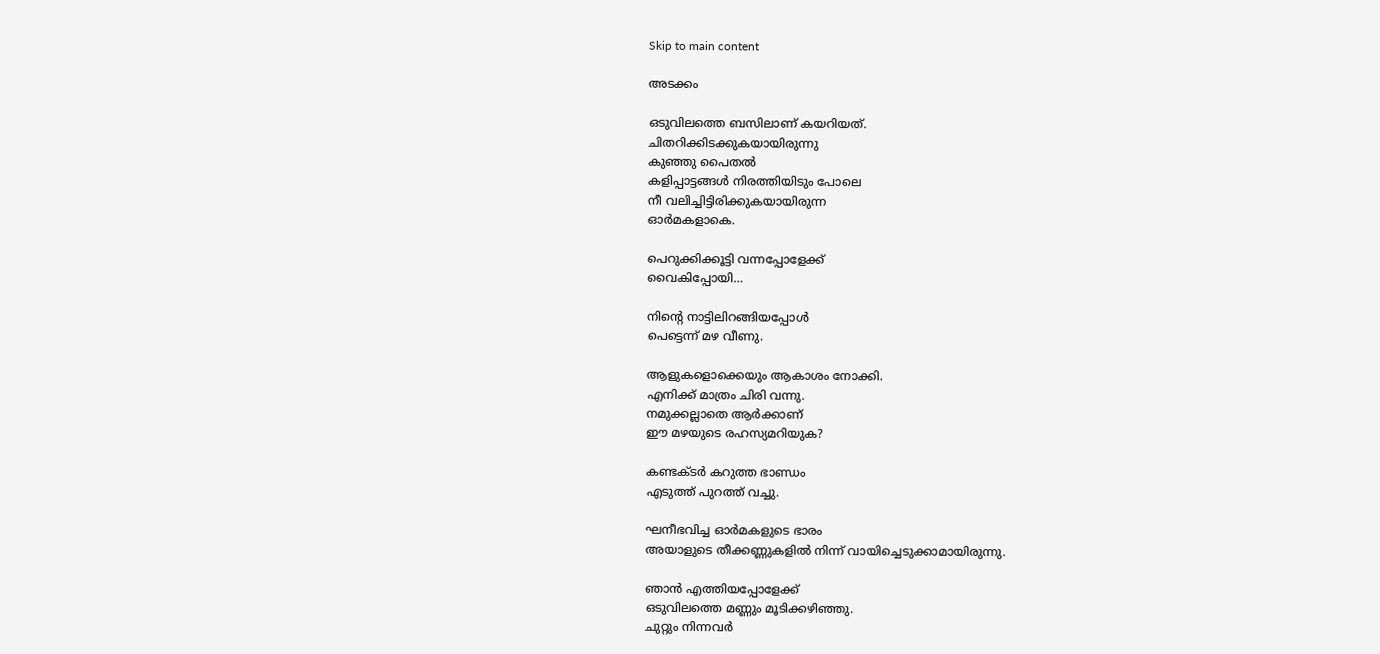Skip to main content

അടക്കം

ഒടുവിലത്തെ ബസിലാണ് കയറിയത്.
ചിതറിക്കിടക്കുകയായിരുന്നു
കുഞ്ഞു പൈതൽ
കളിപ്പാട്ടങ്ങൾ നിരത്തിയിടും പോലെ
നീ വലിച്ചിട്ടിരിക്കുകയായിരുന്ന
ഓർമകളാകെ.

പെറുക്കിക്കൂട്ടി വന്നപ്പോളേക്ക്
വൈകിപ്പോയി…

നിന്റെ നാട്ടിലിറങ്ങിയപ്പോൾ
പെട്ടെന്ന് മഴ വീണു.

ആളുകളൊക്കെയും ആകാശം നോക്കി.
എനിക്ക് മാത്രം ചിരി വന്നു.
നമുക്കല്ലാതെ ആർക്കാണ്
ഈ മഴയുടെ രഹസ്യമറിയുക?

കണ്ടക്ടർ കറുത്ത ഭാണ്ഡം
എടുത്ത് പുറത്ത് വച്ചു.

ഘനീഭവിച്ച ഓർമകളുടെ ഭാരം
അയാളുടെ തീക്കണ്ണുകളിൽ നിന്ന് വായിച്ചെടുക്കാമായിരുന്നു.

ഞാൻ എത്തിയപ്പോളേക്ക്
ഒടുവിലത്തെ മണ്ണും മൂടിക്കഴിഞ്ഞു.
ചുറ്റും നിന്നവർ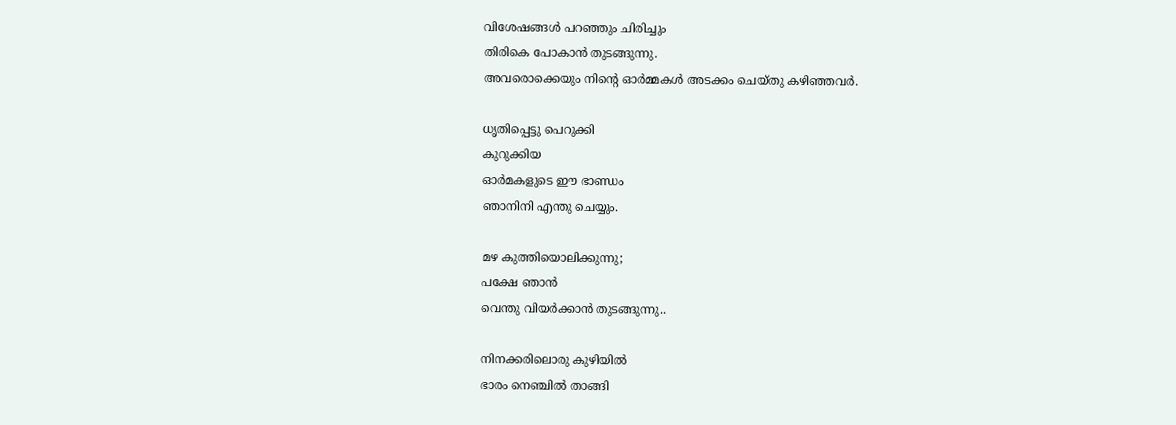വിശേഷങ്ങൾ പറഞ്ഞും ചിരിച്ചും
തിരികെ പോകാൻ തുടങ്ങുന്നു.
അവരൊക്കെയും നിന്റെ ഓർമ്മകൾ അടക്കം ചെയ്തു കഴിഞ്ഞവർ.

ധൃതിപ്പെട്ടു പെറുക്കി
കുറുക്കിയ
ഓർമകളുടെ ഈ ഭാണ്ഡം
ഞാനിനി എന്തു ചെയ്യും.

മഴ കുത്തിയൊലിക്കുന്നു;
പക്ഷേ ഞാൻ
വെന്തു വിയർക്കാൻ തുടങ്ങുന്നു..

നിനക്കരിലൊരു കുഴിയിൽ
ഭാരം നെഞ്ചിൽ താങ്ങി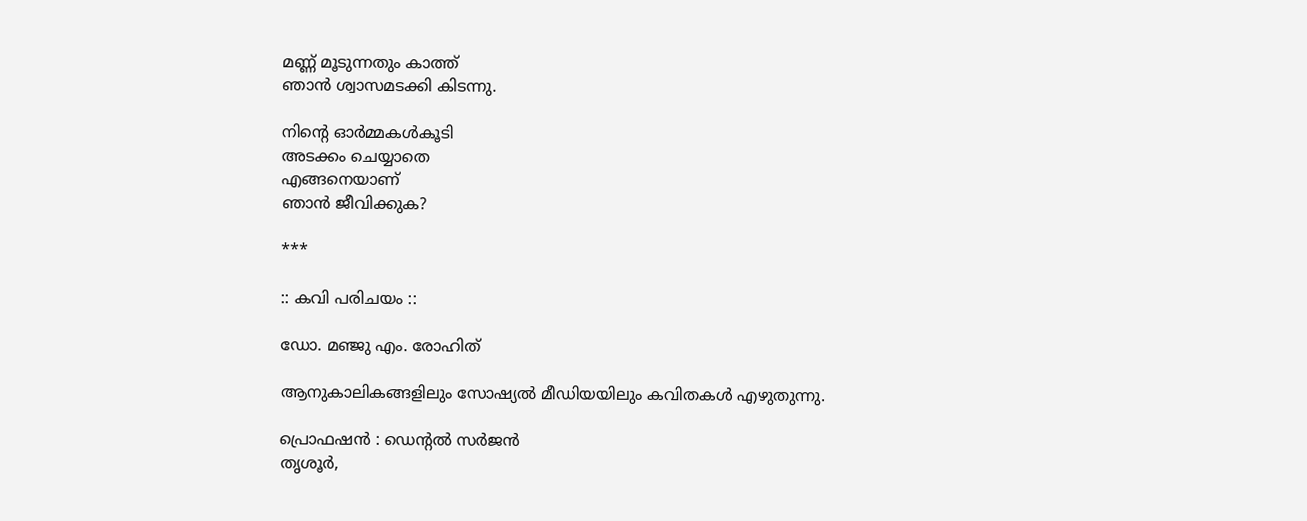മണ്ണ് മൂടുന്നതും കാത്ത്
ഞാൻ ശ്വാസമടക്കി കിടന്നു.

നിന്റെ ഓർമ്മകൾകൂടി
അടക്കം ചെയ്യാതെ
എങ്ങനെയാണ്
ഞാൻ ജീവിക്കുക?

***

:: കവി പരിചയം ::

ഡോ. മഞ്ജു എം. രോഹിത്

ആനുകാലികങ്ങളിലും സോഷ്യൽ മീഡിയയിലും കവിതകൾ എഴുതുന്നു.

പ്രൊഫഷൻ : ഡെന്റൽ സർജൻ
തൃശൂർ,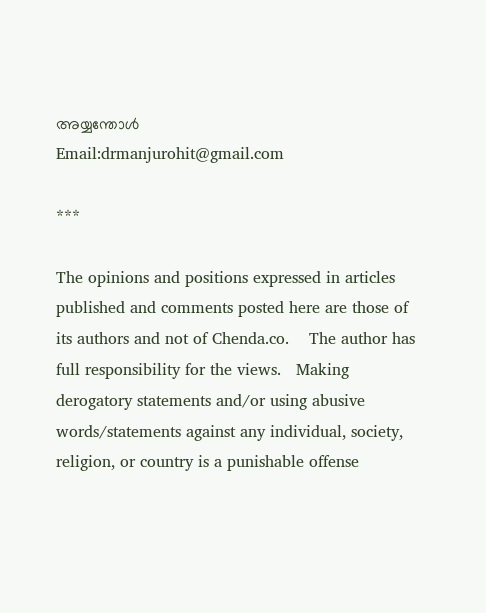അയ്യന്തോൾ
Email:drmanjurohit@gmail.com

***

The opinions and positions expressed in articles published and comments posted here are those of its authors and not of Chenda.co.    The author has full responsibility for the views.   Making derogatory statements and/or using abusive words/statements against any individual, society, religion, or country is a punishable offense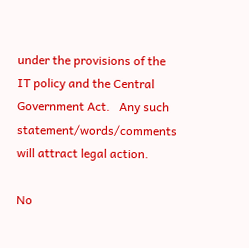under the provisions of the IT policy and the Central Government Act.   Any such statement/words/comments will attract legal action.

No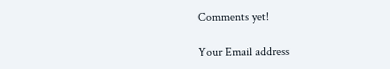Comments yet!

Your Email address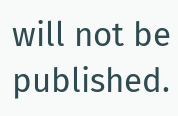will not be published.